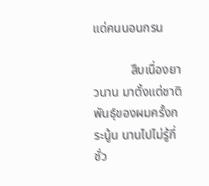แด่คนนอนกรน

            สืบเนื่องยาวนาน มาตั้งแต่ชาติพันธุ์ของผมครั้งกระนู้น นานไปไม่รู้กี่ชั่ว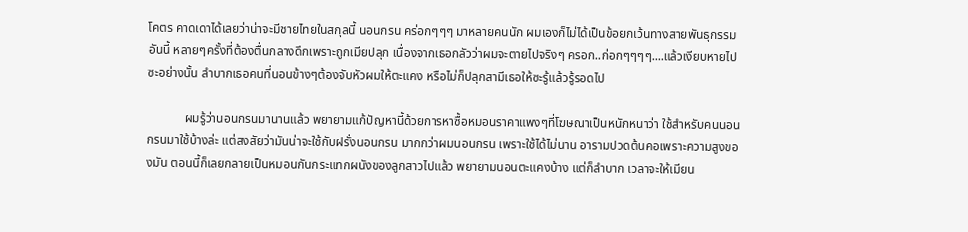โคตร คาดเดาได้เลยว่าน่าจะมีชายไทยในสกุลนี้ นอนกรน คร่อกๆๆๆ มาหลายคนนัก ผมเองก็ไม่ได้เป็นข้อยกเว้นทางสายพันธุกรรมอันนี้ หลายๆครั้งที่ต้องตื่นกลางดึกเพราะถูกเมียปลุก เนื่องจากเธอกลัวว่าผมจะตายไปจริงๆ ครอก..ก่อกๆๆๆๆ....แล้วเงียบหายไปซะอย่างนั้น ลำบากเธอคนที่นอนข้างๆต้องจับหัวผมให้ตะแคง หรือไม่ก็ปลุกสามีเธอให้ซะรู้แล้วรู้รอดไป

            ผมรู้ว่านอนกรนมานานแล้ว พยายามแก้ปัญหานี้ด้วยการหาซื้อหมอนราคาแพงๆที่โฆษณาเป็นหนักหนาว่า ใช้สำหรับคนนอนกรนมาใช้บ้างล่ะ แต่สงสัยว่ามันน่าจะใช้กับฝรั่งนอนกรน มากกว่าผมนอนกรน เพราะใช้ได้ไม่นาน อารามปวดต้นคอเพราะความสูงของมัน ตอนนี้ก็เลยกลายเป็นหมอนกันกระแทกผนังของลูกสาวไปแล้ว พยายามนอนตะแคงบ้าง แต่ก็ลำบาก เวลาจะให้เมียน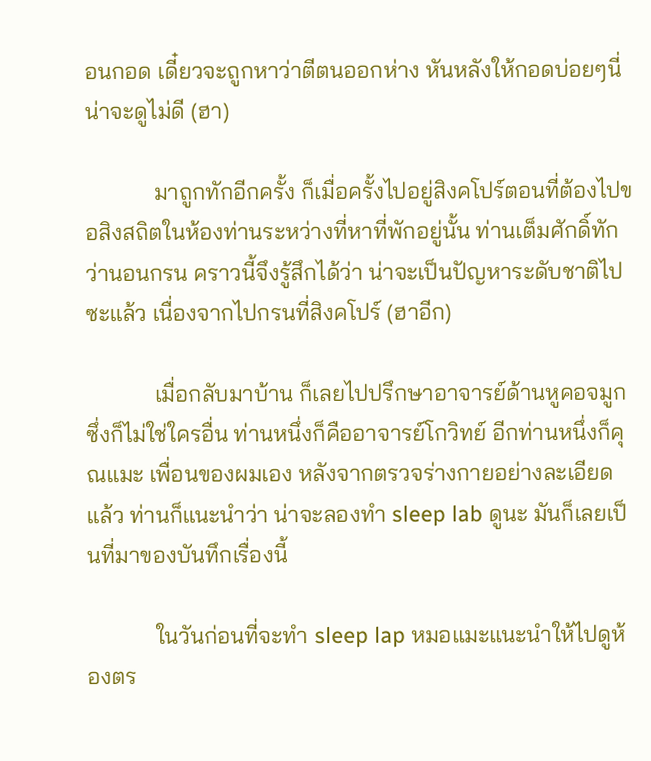อนกอด เดี๋ยวจะถูกหาว่าตีตนออกห่าง หันหลังให้กอดบ่อยๆนี่ น่าจะดูไม่ดี (ฮา)

            มาถูกทักอีกครั้ง ก็เมื่อครั้งไปอยู่สิงคโปร์ตอนที่ต้องไปขอสิงสถิตในห้องท่านระหว่างที่หาที่พักอยู่นั้น ท่านเต็มศักดิ์ทักว่านอนกรน คราวนี้จึงรู้สึกได้ว่า น่าจะเป็นปัญหาระดับชาติไปซะแล้ว เนื่องจากไปกรนที่สิงคโปร์ (ฮาอีก)

            เมื่อกลับมาบ้าน ก็เลยไปปรึกษาอาจารย์ด้านหูคอจมูก ซึ่งก็ไม่ใช่ใครอื่น ท่านหนึ่งก็คืออาจารย์โกวิทย์ อีกท่านหนึ่งก็คุณแมะ เพื่อนของผมเอง หลังจากตรวจร่างกายอย่างละเอียดแล้ว ท่านก็แนะนำว่า น่าจะลองทำ sleep lab ดูนะ มันก็เลยเป็นที่มาของบันทึกเรื่องนี้

            ในวันก่อนที่จะทำ sleep lap หมอแมะแนะนำให้ไปดูห้องตร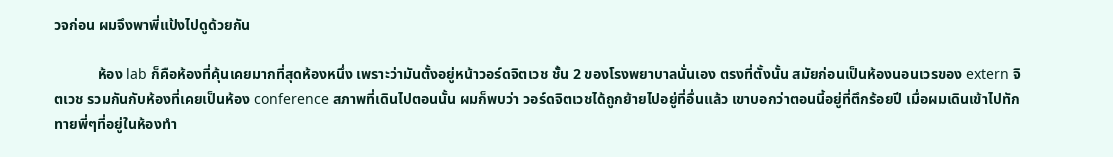วจก่อน ผมจึงพาพี่แป้งไปดูด้วยกัน

            ห้อง lab ก็คือห้องที่คุ้นเคยมากที่สุดห้องหนึ่ง เพราะว่ามันตั้งอยู่หน้าวอร์ดจิตเวช ชั้น 2 ของโรงพยาบาลนั่นเอง ตรงที่ตั้งนั้น สมัยก่อนเป็นห้องนอนเวรของ extern จิตเวช รวมกันกับห้องที่เคยเป็นห้อง conference สภาพที่เดินไปตอนนั้น ผมก็พบว่า วอร์ดจิตเวชได้ถูกย้ายไปอยู่ที่อื่นแล้ว เขาบอกว่าตอนนี้อยู่ที่ตึกร้อยปี เมื่อผมเดินเข้าไปทักทายพี่ๆที่อยู่ในห้องทำ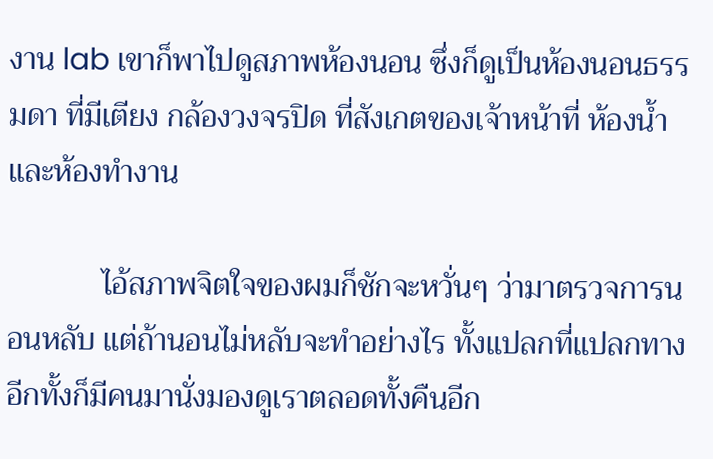งาน lab เขาก็พาไปดูสภาพห้องนอน ซึ่งก็ดูเป็นห้องนอนธรรมดา ที่มีเตียง กล้องวงจรปิด ที่สังเกตของเจ้าหน้าที่ ห้องน้ำ และห้องทำงาน

            ไอ้สภาพจิตใจของผมก็ชักจะหวั่นๆ ว่ามาตรวจการนอนหลับ แต่ถ้านอนไม่หลับจะทำอย่างไร ทั้งแปลกที่แปลกทาง อีกทั้งก็มีคนมานั่งมองดูเราตลอดทั้งคืนอีก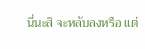นี่นะสิ จะหลับลงหรือ แต่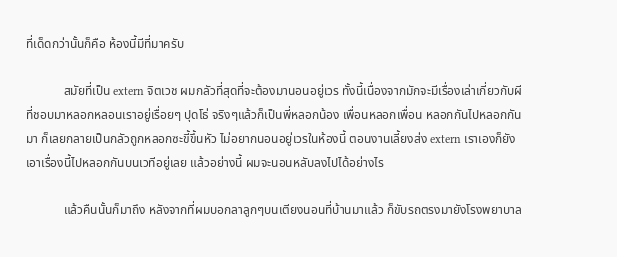ที่เด็ดกว่านั้นก็คือ ห้องนี้มีที่มาครับ

            สมัยที่เป็น extern จิตเวช ผมกลัวที่สุดที่จะต้องมานอนอยู่เวร ทั้งนี้เนื่องจากมักจะมีเรื่องเล่าเกี่ยวกับผี ที่ชอบมาหลอกหลอนเราอยู่เรื่อยๆ ปุดโธ่ จริงๆแล้วก็เป็นพี่หลอกน้อง เพื่อนหลอกเพื่อน หลอกกันไปหลอกกันมา ก็เลยกลายเป็นกลัวถูกหลอกซะขี้ขึ้นหัว ไม่อยากนอนอยู่เวรในห้องนี้ ตอนงานเลี้ยงส่ง extern เราเองก็ยังเอาเรื่องนี้ไปหลอกกันบนเวทีอยู่เลย แล้วอย่างนี้ ผมจะนอนหลับลงไปได้อย่างไร

            แล้วคืนนั้นก็มาถึง หลังจากที่ผมบอกลาลูกๆบนเตียงนอนที่บ้านมาแล้ว ก็ขับรถตรงมายังโรงพยาบาล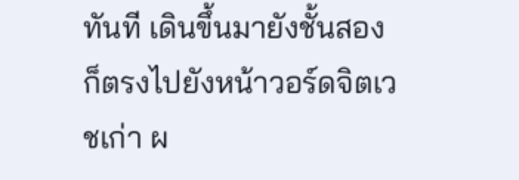ทันที เดินขึ้นมายังชั้นสอง ก็ตรงไปยังหน้าวอร์ดจิตเวชเก่า ผ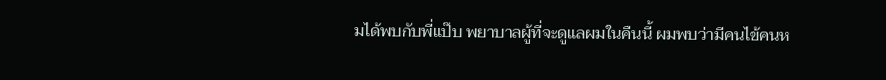มได้พบกับพี่แป๊บ พยาบาลผู้ที่จะดูแลผมในคืนนี้ ผมพบว่ามีคนไข้คนห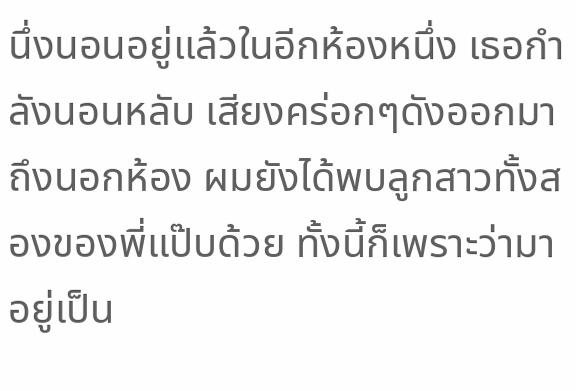นึ่งนอนอยู่แล้วในอีกห้องหนึ่ง เธอกำลังนอนหลับ เสียงคร่อกๆดังออกมาถึงนอกห้อง ผมยังได้พบลูกสาวทั้งสองของพี่แป๊บด้วย ทั้งนี้ก็เพราะว่ามาอยู่เป็น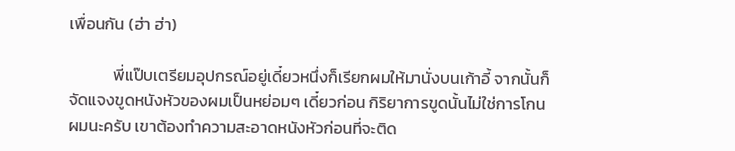เพื่อนกัน (ฮ่า ฮ่า)

            พี่แป๊บเตรียมอุปกรณ์อยู่เดี๋ยวหนึ่งก็เรียกผมให้มานั่งบนเก้าอี้ จากนั้นก็จัดแจงขูดหนังหัวของผมเป็นหย่อมๆ เดี๋ยวก่อน กิริยาการขูดนั้นไม่ใช่การโกนผมนะครับ เขาต้องทำความสะอาดหนังหัวก่อนที่จะติด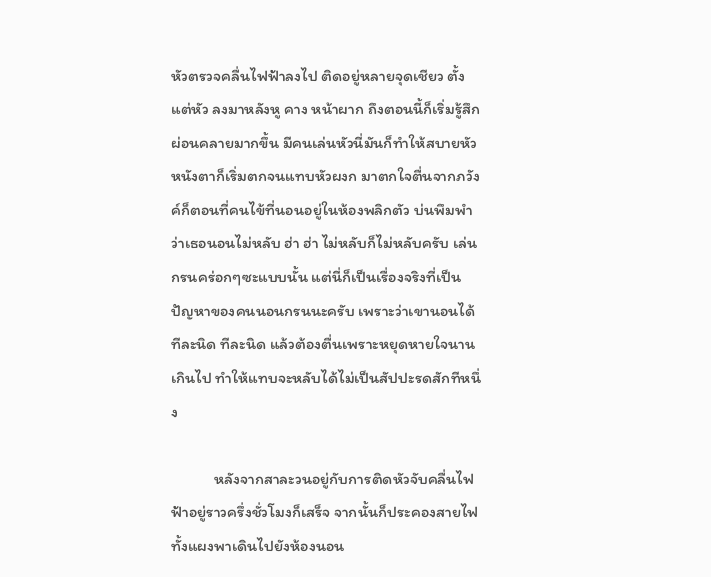หัวตรวจคลื่นไฟฟ้าลงไป ติดอยู่หลายจุดเชียว ตั้งแต่หัว ลงมาหลังหู คาง หน้าผาก ถึงตอนนี้ก็เริ่มรู้สึกผ่อนคลายมากขึ้น มีคนเล่นหัวนี่มันก็ทำให้สบายหัว หนังตาก็เริ่มตกจนแทบหัวผงก มาตกใจตื่นจากภวังค์ก็ตอนที่คนไข้ที่นอนอยู่ในห้องพลิกตัว บ่นพึมพำว่าเธอนอนไม่หลับ ฮ่า ฮ่า ไม่หลับก็ไม่หลับครับ เล่นกรนคร่อกๆซะแบบนั้น แต่นี่ก็เป็นเรื่องจริงที่เป็นปัญหาของคนนอนกรนนะครับ เพราะว่าเขานอนได้ทีละนิด ทีละนิด แล้วต้องตื่นเพราะหยุดหายใจนานเกินไป ทำให้แทบจะหลับได้ไม่เป็นสัปปะรดสักทีหนึ่ง

            หลังจากสาละวนอยู่กับการติดหัวจับคลื่นไฟฟ้าอยู่ราวครึ่งชั่วโมงก็เสร็จ จากนั้นก็ประคองสายไฟทั้งแผงพาเดินไปยังห้องนอน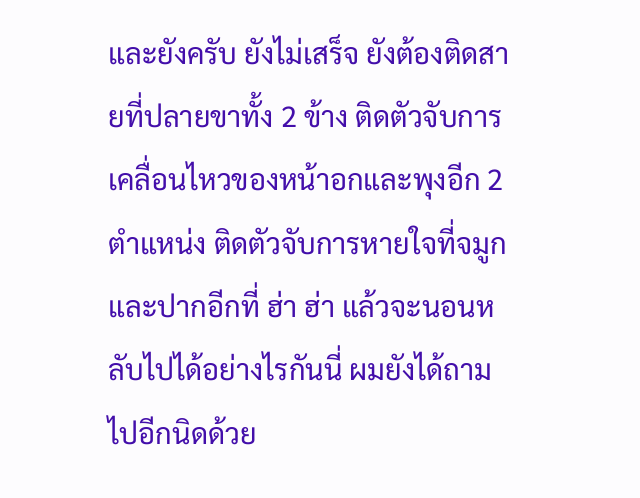และยังครับ ยังไม่เสร็จ ยังต้องติดสายที่ปลายขาทั้ง 2 ข้าง ติดตัวจับการเคลื่อนไหวของหน้าอกและพุงอีก 2 ตำแหน่ง ติดตัวจับการหายใจที่จมูกและปากอีกที่ ฮ่า ฮ่า แล้วจะนอนหลับไปได้อย่างไรกันนี่ ผมยังได้ถามไปอีกนิดด้วย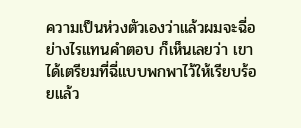ความเป็นห่วงตัวเองว่าแล้วผมจะฉี่อย่างไรแทนคำตอบ ก็เห็นเลยว่า เขาได้เตรียมที่ฉี่แบบพกพาไว้ให้เรียบร้อยแล้ว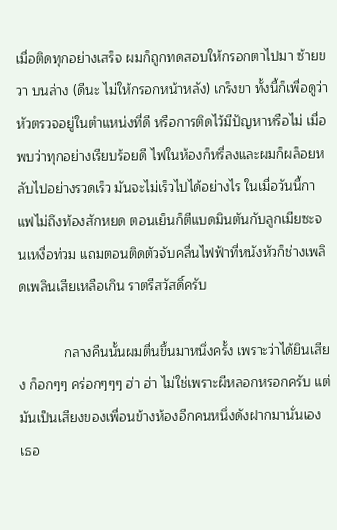เมื่อติดทุกอย่างเสร็จ ผมก็ถูกทดสอบให้กรอกตาไปมา ซ้ายขวา บนล่าง (ดีนะ ไม่ให้กรอกหน้าหลัง) เกร็งขา ทั้งนี้ก็เพื่อดูว่าหัวตรวจอยู่ในตำแหน่งที่ดี หรือการติดไว้มีปัญหาหรือไม่ เมื่อพบว่าทุกอย่างเรียบร้อยดี ไฟในห้องก็หรี่ลงและผมก็ผล็อยหลับไปอย่างรวดเร็ว มันจะไม่เร็วไปได้อย่างไร ในเมื่อวันนี้กาแฟไม่ถึงท้องสักหยด ตอนเย็นก็ตีแบดมินตันกับลูกเมียซะจนเหงื่อท่วม แถมตอนติดตัวจับคลื่นไฟฟ้าที่หนังหัวก็ช่างเพลิดเพลินเสียเหลือเกิน ราตรีสวัสดิ์ครับ

            กลางคืนนั้นผมตื่นขึ้นมาหนึ่งครั้ง เพราะว่าได้ยินเสียง ก็อกๆๆ คร่อกๆๆๆ ฮ่า ฮ่า ไม่ใช่เพราะผีหลอกหรอกครับ แต่มันเป็นเสียงของเพื่อนข้างห้องอีกคนหนึ่งดังฝากมานั่นเอง เธอ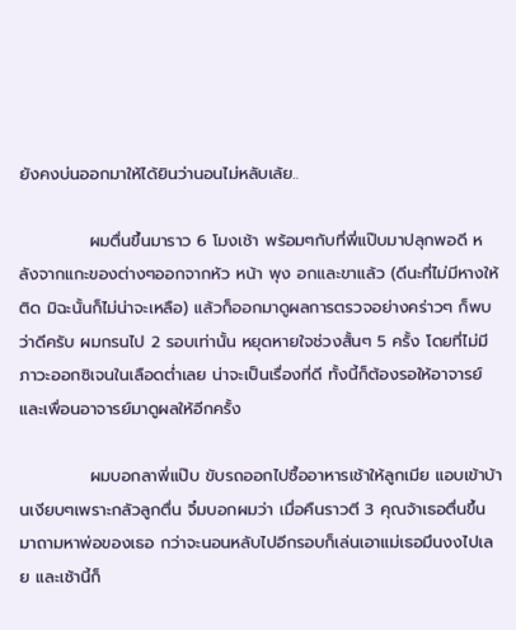ยังคงบ่นออกมาให้ได้ยินว่านอนไม่หลับเล้ย..

            ผมตื่นขึ้นมาราว 6 โมงเช้า พร้อมๆกับที่พี่แป๊บมาปลุกพอดี หลังจากแกะของต่างๆออกจากหัว หน้า พุง อกและขาแล้ว (ดีนะที่ไม่มีหางให้ติด มิฉะนั้นก็ไม่น่าจะเหลือ) แล้วก็ออกมาดูผลการตรวจอย่างคร่าวๆ ก็พบว่าดีครับ ผมกรนไป 2 รอบเท่านั้น หยุดหายใจช่วงสั้นๆ 5 ครั้ง โดยที่ไม่มีภาวะออกซิเจนในเลือดต่ำเลย น่าจะเป็นเรื่องที่ดี ทั้งนี้ก็ต้องรอให้อาจารย์และเพื่อนอาจารย์มาดูผลให้อีกครั้ง

            ผมบอกลาพี่แป๊บ ขับรถออกไปซื้ออาหารเช้าให้ลูกเมีย แอบเข้าบ้านเงียบๆเพราะกลัวลูกตื่น จิ๋มบอกผมว่า เมื่อคืนราวตี 3 คุณจ้าเธอตื่นขึ้นมาถามหาพ่อของเธอ กว่าจะนอนหลับไปอีกรอบก็เล่นเอาแม่เธอมึนงงไปเลย และเช้านี้ก็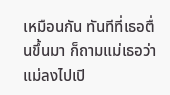เหมือนกัน ทันทีที่เธอตื่นขึ้นมา ก็ถามแม่เธอว่าแม่ลงไปเปิ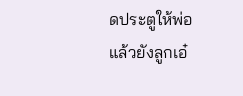ดประตูให้พ่อแล้วยังลูกเอ๋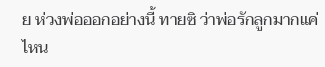ย ห่วงพ่อออกอย่างนี้ ทายซิ ว่าพ่อรักลูกมากแค่ไหน